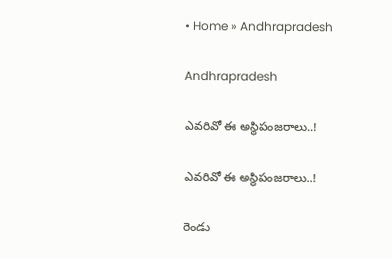• Home » Andhrapradesh

Andhrapradesh

ఎవరివో ఈ అస్థిపంజరాలు..!

ఎవరివో ఈ అస్థిపంజరాలు..!

రెండు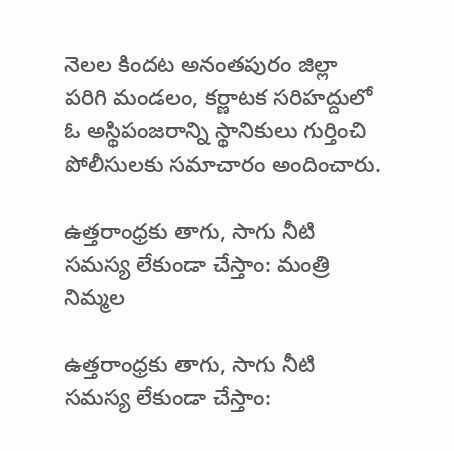నెలల కిందట అనంతపురం జిల్లా పరిగి మండలం, కర్ణాటక సరిహద్దులో ఓ అస్థిపంజరాన్ని స్థానికులు గుర్తించి పోలీసులకు సమాచారం అందించారు.

ఉత్తరాంధ్రకు తాగు, సాగు నీటి సమస్య లేకుండా చేస్తాం: మంత్రి నిమ్మల

ఉత్తరాంధ్రకు తాగు, సాగు నీటి సమస్య లేకుండా చేస్తాం: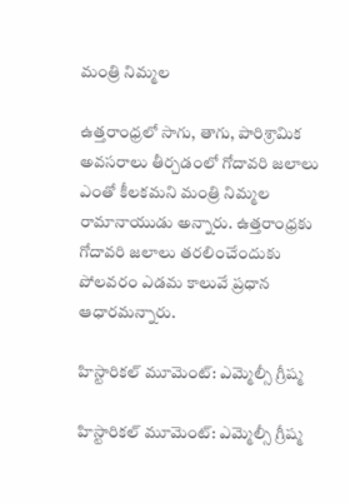మంత్రి నిమ్మల

ఉత్తరాంధ్రలో సాగు, తాగు, పారిశ్రామిక అవసరాలు తీర్చడంలో గోదావరి జలాలు ఎంతో కీలకమని మంత్రి నిమ్మల రామానాయుడు అన్నారు. ఉత్తరాంధ్రకు గోదావరి జలాలు తరలించేందుకు పోలవరం ఎడమ కాలువే ప్రధాన ఆధారమన్నారు.

హిస్టారికల్ మూమెంట్: ఎమ్మెల్సీ గ్రీష్మ

హిస్టారికల్ మూమెంట్: ఎమ్మెల్సీ గ్రీష్మ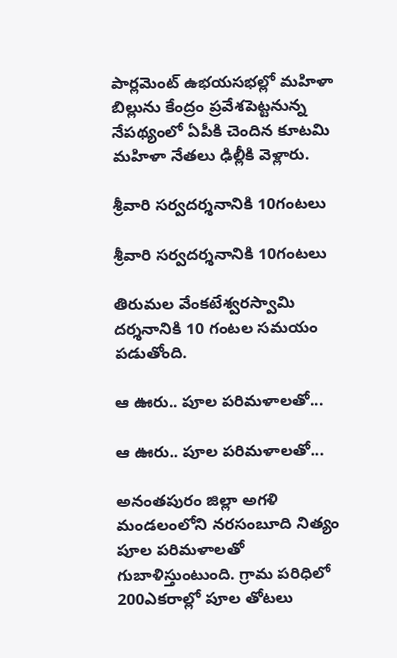పార్లమెంట్‌ ఉభయసభల్లో మహిళా బిల్లును కేంద్రం ప్రవేశపెట్టనున్న నేపథ్యంలో ఏపీకి చెందిన కూటమి మహిళా నేతలు ఢిల్లీకి వెళ్లారు.

శ్రీవారి సర్వదర్శనానికి 10గంటలు

శ్రీవారి సర్వదర్శనానికి 10గంటలు

తిరుమల వేంకటేశ్వరస్వామి దర్శనానికి 10 గంటల సమయం పడుతోంది.

ఆ ఊరు.. పూల పరిమళాలతో...

ఆ ఊరు.. పూల పరిమళాలతో...

అనంతపురం జిల్లా అగళి మండలంలోని నరసంబూది నిత్యం పూల పరిమళాలతో గుబాళిస్తుంటుంది. గ్రామ పరిధిలో 200ఎకరాల్లో పూల తోటలు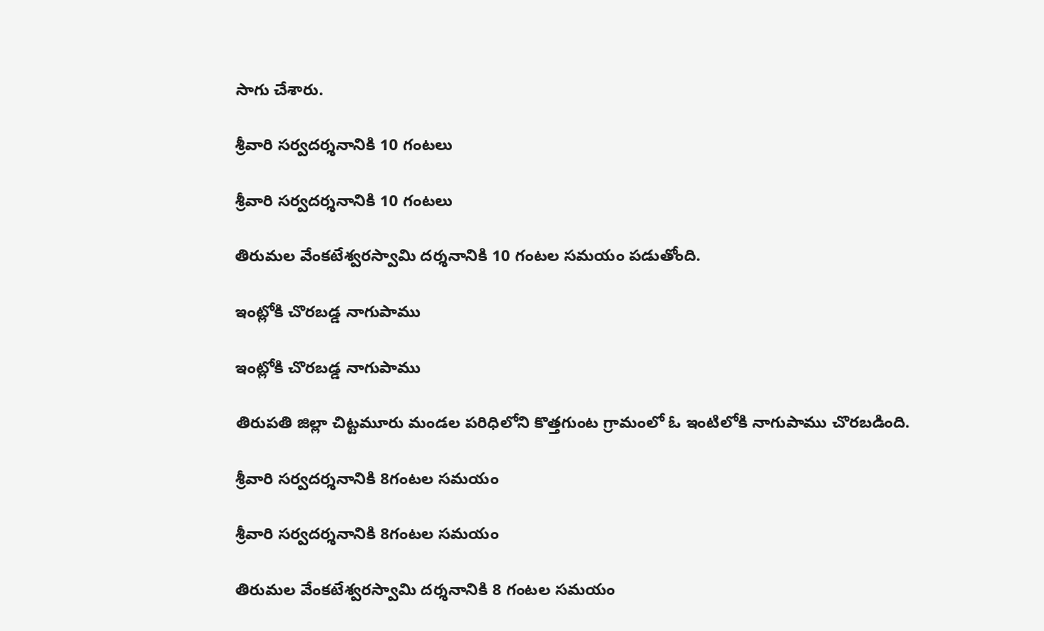సాగు చేశారు.

శ్రీవారి సర్వదర్శనానికి 10 గంటలు

శ్రీవారి సర్వదర్శనానికి 10 గంటలు

తిరుమల వేంకటేశ్వరస్వామి దర్శనానికి 10 గంటల సమయం పడుతోంది.

ఇంట్లోకి చొరబడ్డ నాగుపాము

ఇంట్లోకి చొరబడ్డ నాగుపాము

తిరుపతి జిల్లా చిట్టమూరు మండల పరిధిలోని కొత్తగుంట గ్రామంలో ఓ ఇంటిలోకి నాగుపాము చొరబడింది.

శ్రీవారి సర్వదర్శనానికి 8గంటల సమయం

శ్రీవారి సర్వదర్శనానికి 8గంటల సమయం

తిరుమల వేంకటేశ్వరస్వామి దర్శనానికి 8 గంటల సమయం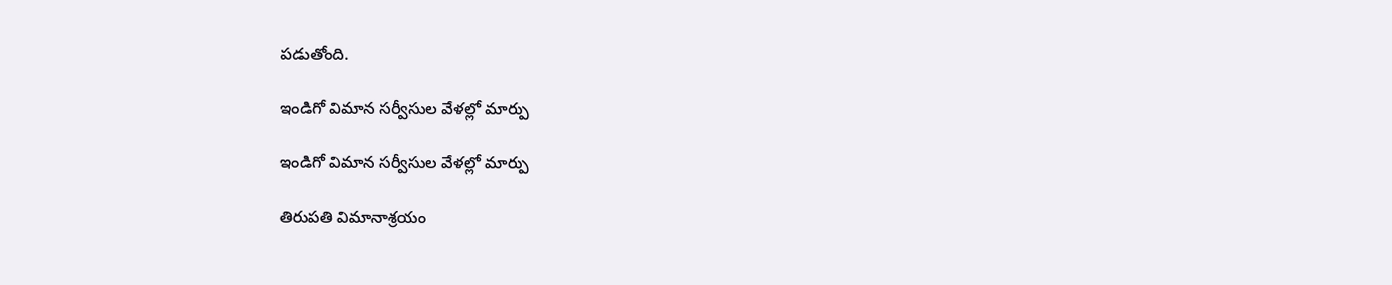పడుతోంది.

ఇండిగో విమాన సర్వీసుల వేళల్లో మార్పు

ఇండిగో విమాన సర్వీసుల వేళల్లో మార్పు

తిరుపతి విమానాశ్రయం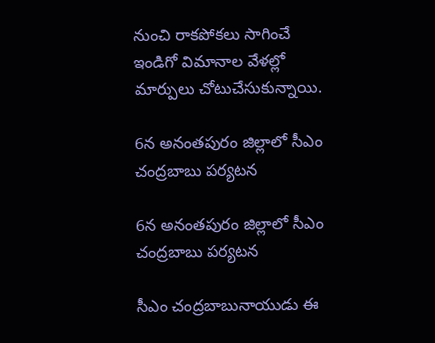నుంచి రాకపోకలు సాగించే ఇండిగో విమానాల వేళల్లో మార్పులు చోటుచేసుకున్నాయి.

6న అనంతపురం జిల్లాలో సీఎం చంద్రబాబు పర్యటన

6న అనంతపురం జిల్లాలో సీఎం చంద్రబాబు పర్యటన

సీఎం చంద్రబాబునాయుడు ఈ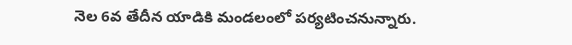నెల 6వ తేదీన యాడికి మండలంలో పర్యటించనున్నారు.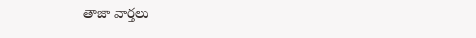తాజా వార్తలు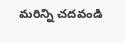మరిన్ని చదవండి